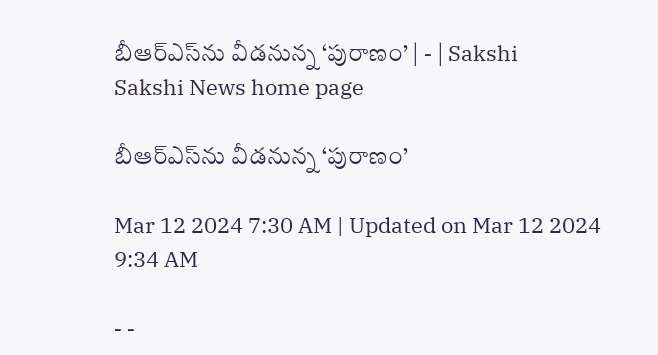బీఆర్‌ఎస్‌ను వీడనున్న ‘పురాణం’ | - | Sakshi
Sakshi News home page

బీఆర్‌ఎస్‌ను వీడనున్న ‘పురాణం’

Mar 12 2024 7:30 AM | Updated on Mar 12 2024 9:34 AM

- -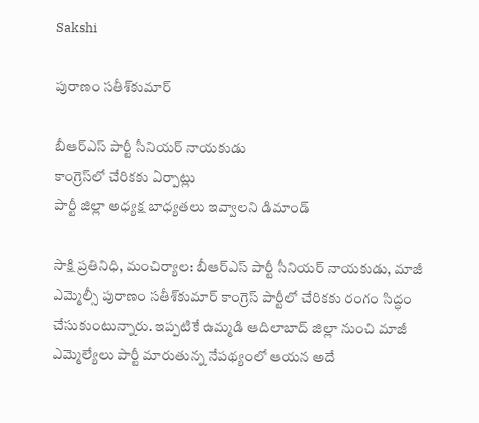Sakshi

పురాణం సతీశ్‌కుమార్‌

బీఆర్‌ఎస్‌ పార్టీ సీనియర్‌ నాయకుడు
కాంగ్రెస్‌లో చేరికకు ఏర్పాట్లు
పార్టీ జిల్లా అధ్యక్ష బాధ్యతలు ఇవ్వాలని డిమాండ్‌

సాక్షి ప్రతినిధి, మంచిర్యాల: బీఆర్‌ఎస్‌ పార్టీ సీనియర్‌ నాయకుడు, మాజీ ఎమ్మెల్సీ పురాణం సతీశ్‌కుమార్‌ కాంగ్రెస్‌ పార్టీలో చేరికకు రంగం సిద్ధం చేసుకుంటున్నారు. ఇప్పటికే ఉమ్మడి ఆదిలాబాద్‌ జిల్లా నుంచి మాజీ ఎమ్మెల్యేలు పార్టీ మారుతున్న నేపథ్యంలో ఆయన అదే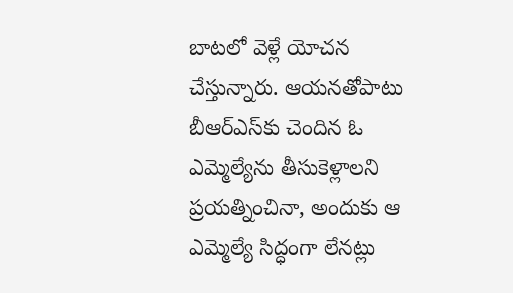బాటలో వెళ్లే యోచన చేస్తున్నారు. ఆయనతోపాటు బీఆర్‌ఎస్‌కు చెందిన ఓ ఎమ్మెల్యేను తీసుకెళ్లాలని ప్రయత్నించినా, అందుకు ఆ ఎమ్మెల్యే సిద్ధంగా లేనట్లు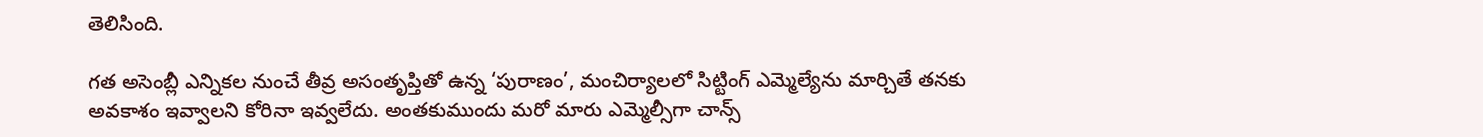తెలిసింది.

గత అసెంబ్లీ ఎన్నికల నుంచే తీవ్ర అసంతృప్తితో ఉన్న ‘పురాణం’, మంచిర్యాలలో సిట్టింగ్‌ ఎమ్మెల్యేను మార్చితే తనకు అవకాశం ఇవ్వాలని కోరినా ఇవ్వలేదు. అంతకుముందు మరో మారు ఎమ్మెల్సీగా చాన్స్‌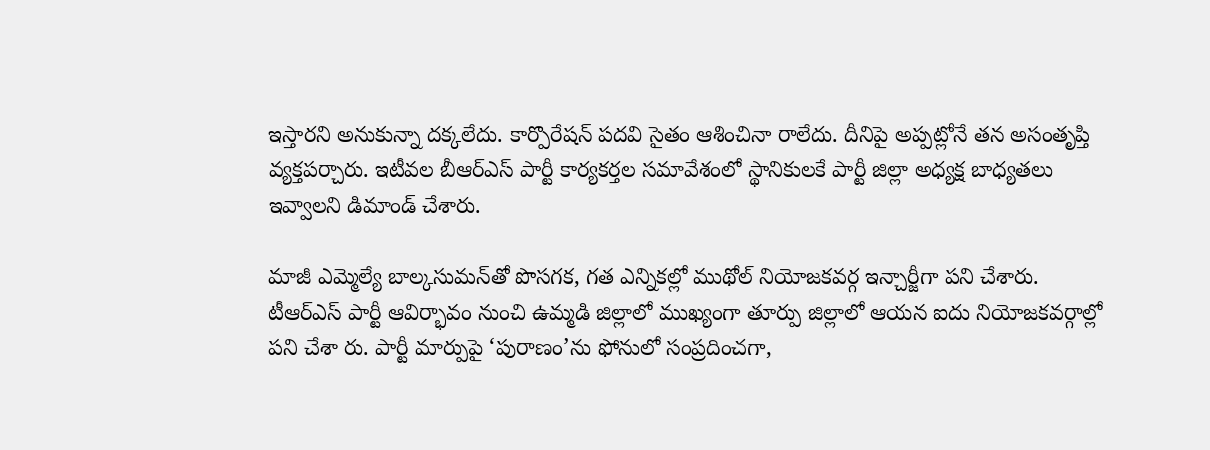ఇస్తారని అనుకున్నా దక్కలేదు. కార్పొరేషన్‌ పదవి సైతం ఆశించినా రాలేదు. దీనిపై అప్పట్లోనే తన అసంతృప్తి వ్యక్తపర్చారు. ఇటీవల బీఆర్‌ఎస్‌ పార్టీ కార్యకర్తల సమావేశంలో స్థానికులకే పార్టీ జిల్లా అధ్యక్ష బాధ్యతలు ఇవ్వాలని డిమాండ్‌ చేశారు.

మాజీ ఎమ్మెల్యే బాల్కసుమన్‌తో పొసగక, గత ఎన్నికల్లో ముథోల్‌ నియోజకవర్గ ఇన్చార్జీగా పని చేశారు. టీఆర్‌ఎస్‌ పార్టీ ఆవిర్భావం నుంచి ఉమ్మడి జిల్లాలో ముఖ్యంగా తూర్పు జిల్లాలో ఆయన ఐదు నియోజకవర్గాల్లో పని చేశా రు. పార్టీ మార్పుపై ‘పురాణం’ను ఫోనులో సంప్రదించగా,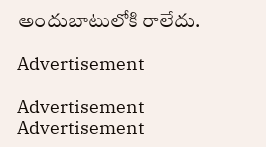అందుబాటులోకి రాలేదు.

Advertisement

Advertisement
Advertisement